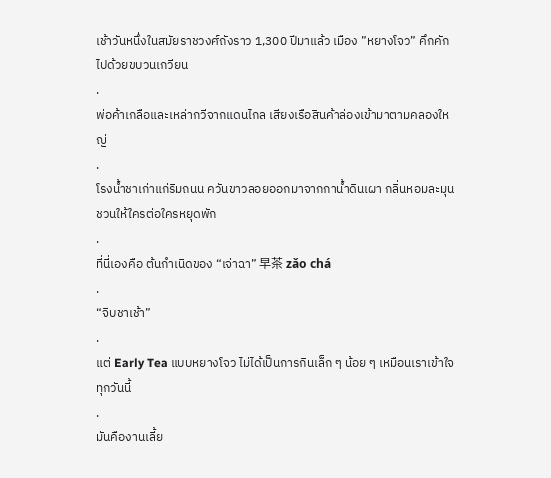เช้าวันหนึ่งในสมัยราชวงศ์ถังราว 1,300 ปีมาแล้ว เมือง ”หยางโจว” คึกคักไปด้วยขบวนเกวียน
.
พ่อค้าเกลือและเหล่ากวีจากแดนไกล เสียงเรือสินค้าล่องเข้ามาตามคลองใหญ่
.
โรงน้ำชาเก่าแก่ริมถนน ควันขาวลอยออกมาจากกาน้ำดินเผา กลิ่นหอมละมุนชวนให้ใครต่อใครหยุดพัก
.
ที่นี่เองคือ ต้นกำเนิดของ “เจ่าฉา” 早茶 zǎo chá
.
“จิบชาเช้า”
.
แต่ Early Tea แบบหยางโจว ไม่ได้เป็นการกินเล็ก ๆ น้อย ๆ เหมือนเราเข้าใจทุกวันนี้
.
มันคืองานเลี้ย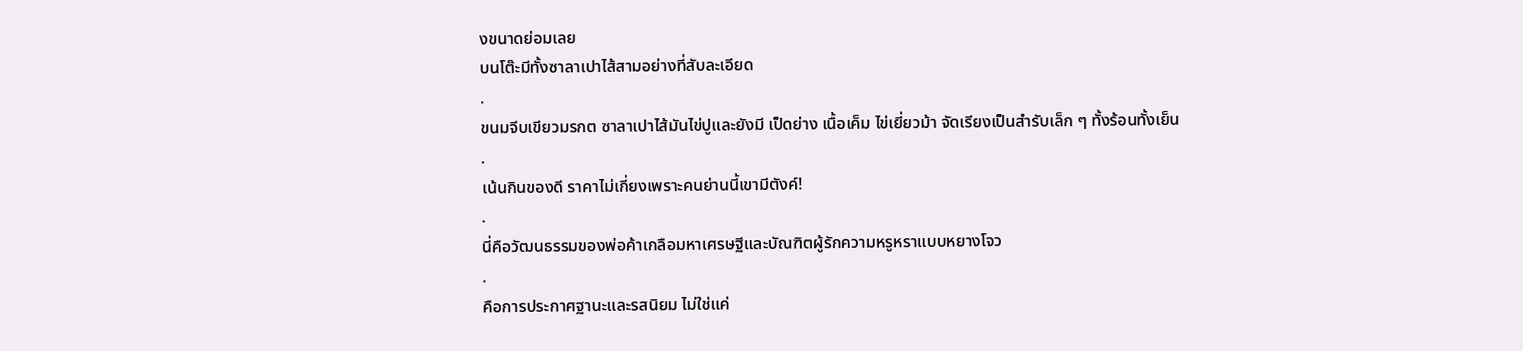งขนาดย่อมเลย
บนโต๊ะมีทั้งซาลาเปาไส้สามอย่างที่สับละเอียด
.
ขนมจีบเขียวมรกต ซาลาเปาไส้มันไข่ปูและยังมี เป็ดย่าง เนื้อเค็ม ไข่เยี่ยวม้า จัดเรียงเป็นสำรับเล็ก ๆ ทั้งร้อนทั้งเย็น
.
เน้นกินของดี ราคาไม่เกี่ยงเพราะคนย่านนี้เขามีตังค์!
.
นี่คือวัฒนธรรมของพ่อค้าเกลือมหาเศรษฐีและบัณฑิตผู้รักความหรูหราแบบหยางโจว
.
คือการประกาศฐานะและรสนิยม ไม่ใช่แค่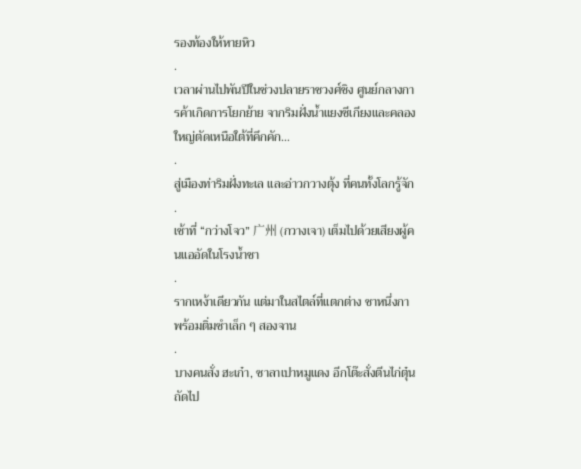รองท้องให้หายหิว
.
เวลาผ่านไปพันปีในช่วงปลายราชวงศ์ชิง ศูนย์กลางการค้าเกิดการโยกย้าย จากริมฝั่งน้ำแยงซีเกียงและคลองใหญ่ตัดเหนือใต้ที่คึกคัก…
.
สู่เมืองท่าริมฝั่งทะเล และอ่าวกวางตุ้ง ที่คนทั้งโลกรู้จัก
.
เช้าที่ “กว่างโจว” 广州 (กวางเจา) เต็มไปด้วยเสียงผู้คนแออัดในโรงน้ำชา
.
รากเหง้าเดียวกัน แต่มาในสไตล์ที่แตกต่าง ชาหนึ่งกา พร้อมติ่มซำเล็ก ๆ สองจาน
.
บางคนสั่ง ฮะเก๋า, ซาลาเปาหมูแดง อีกโต๊ะสั่งตีนไก่ตุ๋น ถัดไป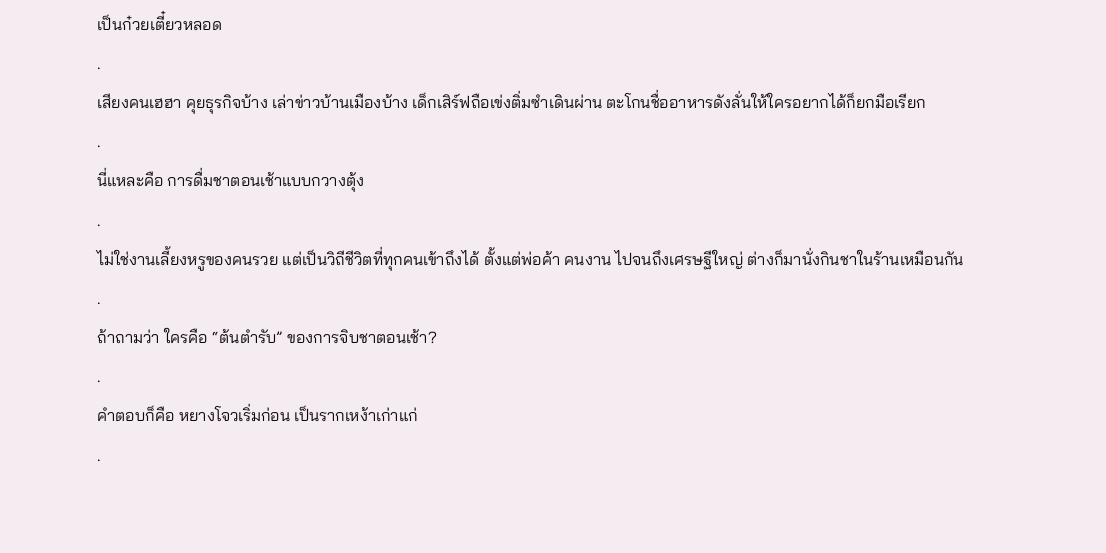เป็นก๋วยเตี๋ยวหลอด
.
เสียงคนเฮฮา คุยธุรกิจบ้าง เล่าข่าวบ้านเมืองบ้าง เด็กเสิร์ฟถือเข่งติ่มซำเดินผ่าน ตะโกนชื่ออาหารดังลั่นให้ใครอยากได้ก็ยกมือเรียก
.
นี่แหละคือ การดื่มชาตอนเช้าแบบกวางตุ้ง
.
ไม่ใช่งานเลี้ยงหรูของคนรวย แต่เป็นวิถีชีวิตที่ทุกคนเข้าถึงได้ ตั้งแต่พ่อค้า คนงาน ไปจนถึงเศรษฐีใหญ่ ต่างก็มานั่งกินชาในร้านเหมือนกัน
.
ถ้าถามว่า ใครคือ “ต้นตำรับ” ของการจิบชาตอนเช้า?
.
คำตอบก็คือ หยางโจวเริ่มก่อน เป็นรากเหง้าเก่าแก่
.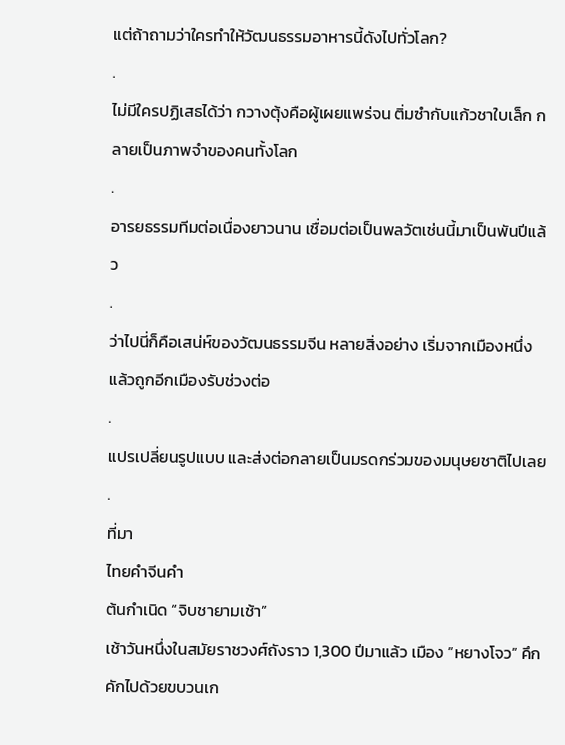แต่ถ้าถามว่าใครทำให้วัฒนธรรมอาหารนี้ดังไปทั่วโลก?
.
ไม่มีใครปฏิเสธได้ว่า กวางตุ้งคือผู้เผยแพร่จน ติ่มซำกับแก้วชาใบเล็ก กลายเป็นภาพจำของคนทั้งโลก
.
อารยธรรมทีมต่อเนื่องยาวนาน เชื่อมต่อเป็นพลวัตเช่นนี้มาเป็นพันปีแล้ว
.
ว่าไปนี่ก็คือเสน่ห์ของวัฒนธรรมจีน หลายสิ่งอย่าง เริ่มจากเมืองหนึ่ง แล้วถูกอีกเมืองรับช่วงต่อ
.
แปรเปลี่ยนรูปแบบ และส่งต่อกลายเป็นมรดกร่วมของมนุษยชาติไปเลย
.
ที่มา
ไทยคำจีนคำ
ต้นกำเนิด “จิบชายามเช้า”
เช้าวันหนึ่งในสมัยราชวงศ์ถังราว 1,300 ปีมาแล้ว เมือง ”หยางโจว” คึกคักไปด้วยขบวนเก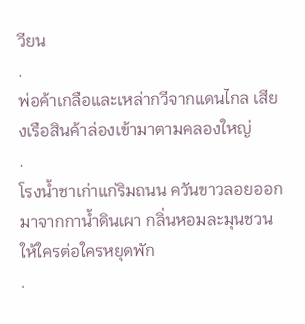วียน
.
พ่อค้าเกลือและเหล่ากวีจากแดนไกล เสียงเรือสินค้าล่องเข้ามาตามคลองใหญ่
.
โรงน้ำชาเก่าแก่ริมถนน ควันขาวลอยออกมาจากกาน้ำดินเผา กลิ่นหอมละมุนชวนให้ใครต่อใครหยุดพัก
.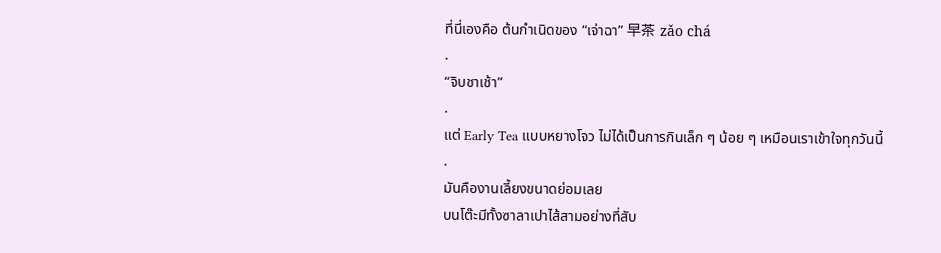ที่นี่เองคือ ต้นกำเนิดของ “เจ่าฉา” 早茶 zǎo chá
.
“จิบชาเช้า”
.
แต่ Early Tea แบบหยางโจว ไม่ได้เป็นการกินเล็ก ๆ น้อย ๆ เหมือนเราเข้าใจทุกวันนี้
.
มันคืองานเลี้ยงขนาดย่อมเลย
บนโต๊ะมีทั้งซาลาเปาไส้สามอย่างที่สับ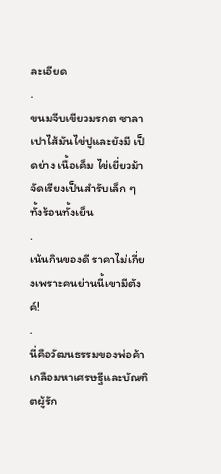ละเอียด
.
ขนมจีบเขียวมรกต ซาลาเปาไส้มันไข่ปูและยังมี เป็ดย่าง เนื้อเค็ม ไข่เยี่ยวม้า จัดเรียงเป็นสำรับเล็ก ๆ ทั้งร้อนทั้งเย็น
.
เน้นกินของดี ราคาไม่เกี่ยงเพราะคนย่านนี้เขามีตังค์!
.
นี่คือวัฒนธรรมของพ่อค้าเกลือมหาเศรษฐีและบัณฑิตผู้รัก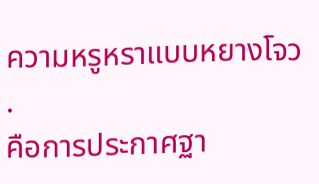ความหรูหราแบบหยางโจว
.
คือการประกาศฐา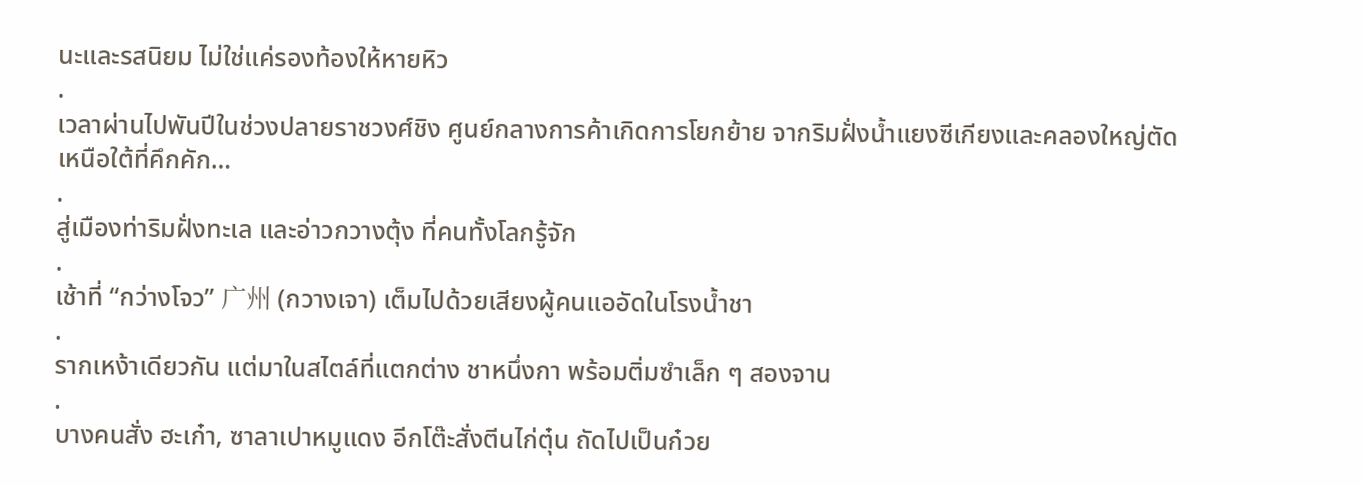นะและรสนิยม ไม่ใช่แค่รองท้องให้หายหิว
.
เวลาผ่านไปพันปีในช่วงปลายราชวงศ์ชิง ศูนย์กลางการค้าเกิดการโยกย้าย จากริมฝั่งน้ำแยงซีเกียงและคลองใหญ่ตัดเหนือใต้ที่คึกคัก…
.
สู่เมืองท่าริมฝั่งทะเล และอ่าวกวางตุ้ง ที่คนทั้งโลกรู้จัก
.
เช้าที่ “กว่างโจว” 广州 (กวางเจา) เต็มไปด้วยเสียงผู้คนแออัดในโรงน้ำชา
.
รากเหง้าเดียวกัน แต่มาในสไตล์ที่แตกต่าง ชาหนึ่งกา พร้อมติ่มซำเล็ก ๆ สองจาน
.
บางคนสั่ง ฮะเก๋า, ซาลาเปาหมูแดง อีกโต๊ะสั่งตีนไก่ตุ๋น ถัดไปเป็นก๋วย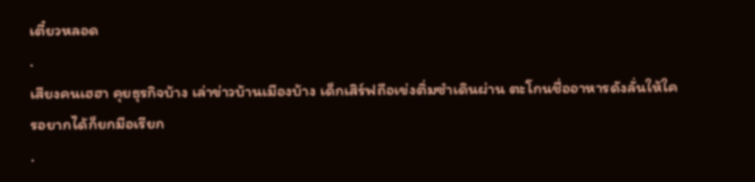เตี๋ยวหลอด
.
เสียงคนเฮฮา คุยธุรกิจบ้าง เล่าข่าวบ้านเมืองบ้าง เด็กเสิร์ฟถือเข่งติ่มซำเดินผ่าน ตะโกนชื่ออาหารดังลั่นให้ใครอยากได้ก็ยกมือเรียก
.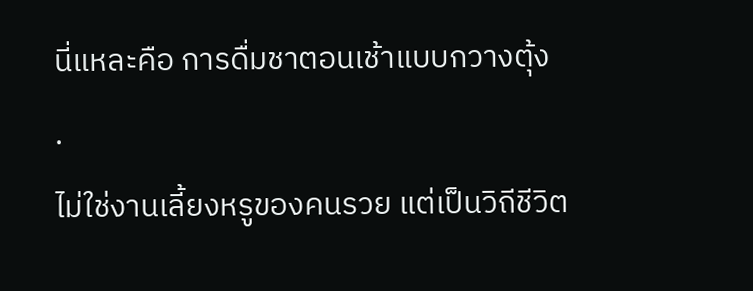นี่แหละคือ การดื่มชาตอนเช้าแบบกวางตุ้ง
.
ไม่ใช่งานเลี้ยงหรูของคนรวย แต่เป็นวิถีชีวิต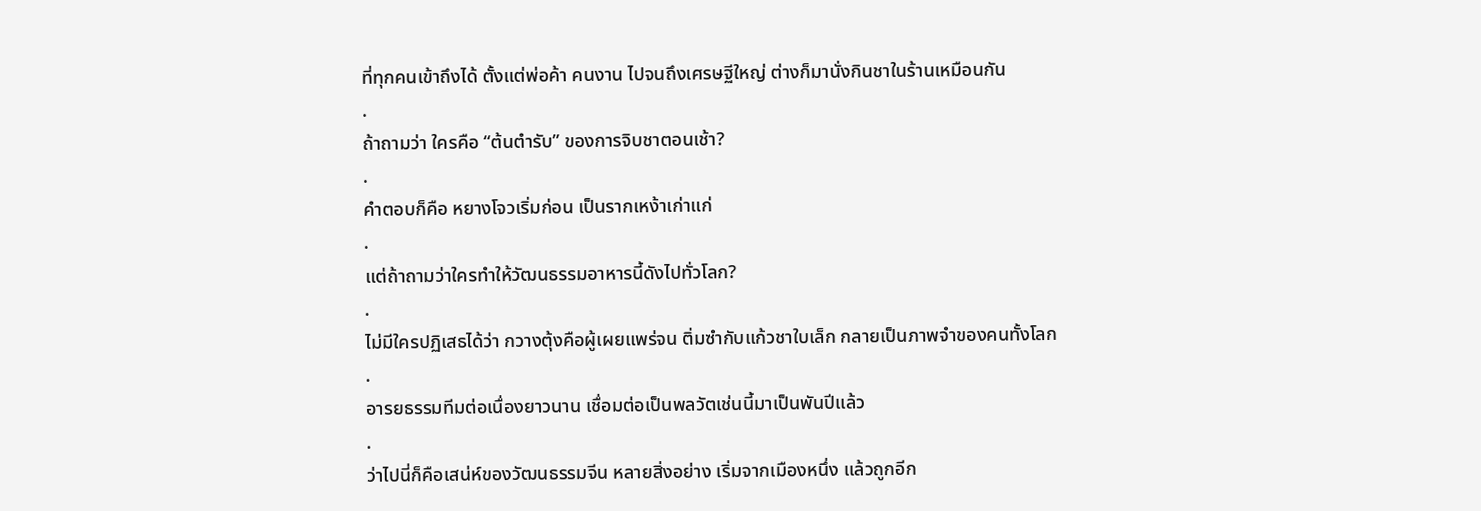ที่ทุกคนเข้าถึงได้ ตั้งแต่พ่อค้า คนงาน ไปจนถึงเศรษฐีใหญ่ ต่างก็มานั่งกินชาในร้านเหมือนกัน
.
ถ้าถามว่า ใครคือ “ต้นตำรับ” ของการจิบชาตอนเช้า?
.
คำตอบก็คือ หยางโจวเริ่มก่อน เป็นรากเหง้าเก่าแก่
.
แต่ถ้าถามว่าใครทำให้วัฒนธรรมอาหารนี้ดังไปทั่วโลก?
.
ไม่มีใครปฏิเสธได้ว่า กวางตุ้งคือผู้เผยแพร่จน ติ่มซำกับแก้วชาใบเล็ก กลายเป็นภาพจำของคนทั้งโลก
.
อารยธรรมทีมต่อเนื่องยาวนาน เชื่อมต่อเป็นพลวัตเช่นนี้มาเป็นพันปีแล้ว
.
ว่าไปนี่ก็คือเสน่ห์ของวัฒนธรรมจีน หลายสิ่งอย่าง เริ่มจากเมืองหนึ่ง แล้วถูกอีก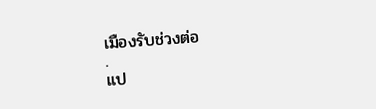เมืองรับช่วงต่อ
.
แป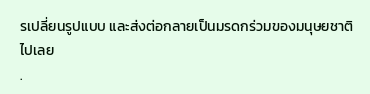รเปลี่ยนรูปแบบ และส่งต่อกลายเป็นมรดกร่วมของมนุษยชาติไปเลย
.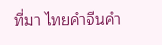ที่มา ไทยคำจีนคำ